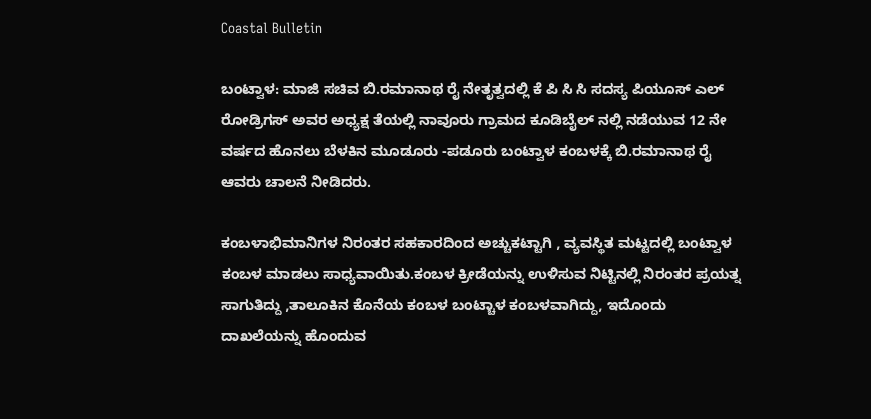Coastal Bulletin

ಬಂಟ್ವಾಳ: ಮಾಜಿ ಸಚಿವ ಬಿ.ರಮಾನಾಥ ರೈ ನೇತೃತ್ವದಲ್ಲಿ ಕೆ ಪಿ ಸಿ ಸಿ ಸದಸ್ಯ ಪಿಯೂಸ್ ಎಲ್ ರೋಡ್ರಿಗಸ್ ಅವರ ಅಧ್ಯಕ್ಷ ತೆಯಲ್ಲಿ ನಾವೂರು ಗ್ರಾಮದ ಕೂಡಿಬೈಲ್ ನಲ್ಲಿ ನಡೆಯುವ 12 ನೇ ವರ್ಷದ ಹೊನಲು ಬೆಳಕಿನ ಮೂಡೂರು -ಪಡೂರು ಬಂಟ್ವಾಳ ಕಂಬಳಕ್ಕೆ ಬಿ.ರಮಾನಾಥ ರೈ ಆವರು ಚಾಲನೆ ನೀಡಿದರು.

ಕಂಬಳಾಭಿಮಾನಿಗಳ ನಿರಂತರ ಸಹಕಾರದಿಂದ ಅಚ್ಚುಕಟ್ಟಾಗಿ , ವ್ಯವಸ್ಥಿತ ಮಟ್ಟದಲ್ಲಿ ಬಂಟ್ವಾಳ ಕಂಬಳ ಮಾಡಲು ಸಾಧ್ಯವಾಯಿತು.ಕಂಬಳ ಕ್ರೀಡೆಯನ್ನು ಉಳಿಸುವ ನಿಟ್ಟಿನಲ್ಲಿ ನಿರಂತರ ಪ್ರಯತ್ನ ಸಾಗುತಿದ್ದು ,ತಾಲೂಕಿನ ಕೊನೆಯ ಕಂಬಳ ಬಂಟ್ಚಾಳ ಕಂಬಳವಾಗಿದ್ದು, ಇದೊಂದು ದಾಖಲೆಯನ್ನು ಹೊಂದುವ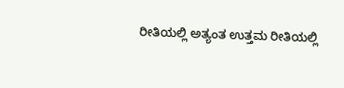ರೀತಿಯಲ್ಲಿ ಅತ್ಯಂತ ಉತ್ತಮ ರೀತಿಯಲ್ಲಿ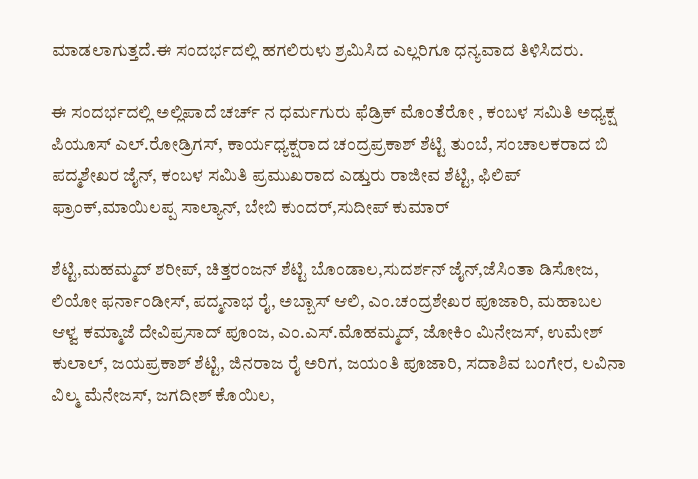ಮಾಡಲಾಗುತ್ತದೆ.ಈ ಸಂದರ್ಭದಲ್ಲಿ ಹಗಲಿರುಳು ಶ್ರಮಿಸಿದ ಎಲ್ಲರಿಗೂ ಧನ್ಯವಾದ ತಿಳಿಸಿದರು.

ಈ ಸಂದರ್ಭದಲ್ಲಿ ಅಲ್ಲಿಪಾದೆ ಚರ್ಚ್ ನ ಧರ್ಮಗುರು ಫೆಡ್ರಿಕ್ ಮೊಂತೆರೋ , ಕಂಬಳ ಸಮಿತಿ ಅಧ್ಯಕ್ಷ ಪಿಯೂಸ್ ಎಲ್.ರೋಡ್ರಿಗಸ್, ಕಾರ್ಯಧ್ಯಕ್ಷರಾದ ಚಂದ್ರಪ್ರಕಾಶ್ ಶೆಟ್ಟಿ ತುಂಬೆ, ಸಂಚಾಲಕರಾದ ಬಿ ಪದ್ಮಶೇಖರ ಜೈನ್, ಕಂಬಳ ಸಮಿತಿ ಪ್ರಮುಖರಾದ ಎಡ್ತುರು ರಾಜೀವ ಶೆಟ್ಟಿ, ಫಿಲಿಪ್ ಫ್ರಾಂಕ್,ಮಾಯಿಲಪ್ಪ ಸಾಲ್ಯಾನ್, ಬೇಬಿ ಕುಂದರ್,ಸುದೀಪ್ ಕುಮಾರ್

ಶೆಟ್ಟಿ,ಮಹಮ್ಮದ್ ಶರೀಪ್, ಚಿತ್ತರಂಜನ್ ಶೆಟ್ಟಿ ಬೊಂಡಾಲ,ಸುದರ್ಶನ್ ಜೈನ್,ಜೆಸಿಂತಾ ಡಿಸೋಜ, ಲಿಯೋ ಫರ್ನಾಂಡೀಸ್, ಪದ್ಮನಾಭ ರೈ, ಅಬ್ಬಾಸ್ ಆಲಿ, ಎಂ.ಚಂದ್ರಶೇಖರ ಪೂಜಾರಿ, ಮಹಾಬಲ ಆಳ್ವ ಕಮ್ಮಾಜೆ ದೇವಿಪ್ರಸಾದ್ ಪೂಂಜ, ಎಂ.ಎಸ್.ಮೊಹಮ್ಮದ್, ಜೋಕಿಂ ಮಿನೇಜಸ್, ಉಮೇಶ್ ಕುಲಾಲ್, ಜಯಪ್ರಕಾಶ್ ಶೆಟ್ಟಿ, ಜಿನರಾಜ ರೈ ಅರಿಗ, ಜಯಂತಿ ಪೂಜಾರಿ, ಸದಾಶಿವ ಬಂಗೇರ, ಲವಿನಾ ವಿಲ್ಮ ಮೆನೇಜಸ್, ಜಗದೀಶ್ ಕೊಯಿಲ,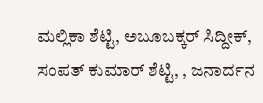ಮಲ್ಲಿಕಾ ಶೆಟ್ಟಿ, ಅಬೂಬಕ್ಕರ್ ಸಿದ್ದೀಕ್, ಸಂಪತ್ ಕುಮಾರ್ ಶೆಟ್ಟಿ, , ಜನಾರ್ದನ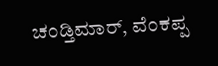ಚಂಡ್ತಿಮಾರ್, ವೆಂಕಪ್ಪ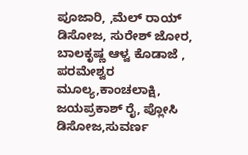ಪೂಜಾರಿ, ,ಮೆಲ್ ರಾಯ್ ಡಿಸೋಜ, ಸುರೇಶ್ ಜೋರ, ಬಾಲಕೃಷ್ಣ ಆಳ್ವ ಕೊಡಾಜೆ , ಪರಮೇಶ್ವರ ಮೂಲ್ಯ,ಕಾಂಚಲಾಕ್ಷಿ, ಜಯಪ್ರಕಾಶ್ ರೈ, ಪ್ಲೋಸಿ ಡಿಸೋಜ,ಸುವರ್ಣ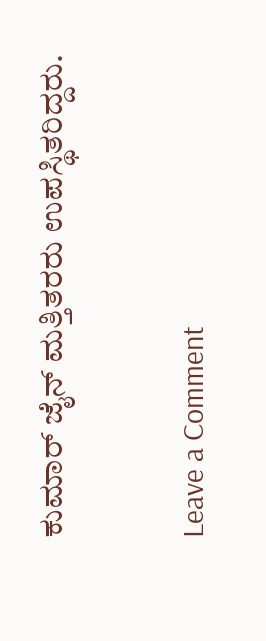ಕುಮಾರ್ ಜೈನ್ ಮತ್ತಿತರರು ಉಪಸ್ಥಿತರಿದ್ದರು.

Leave a Comment